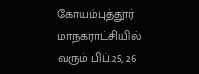கோயம்புத்தூர் மாநகராட்சியில் வரும் பிப்.25, 26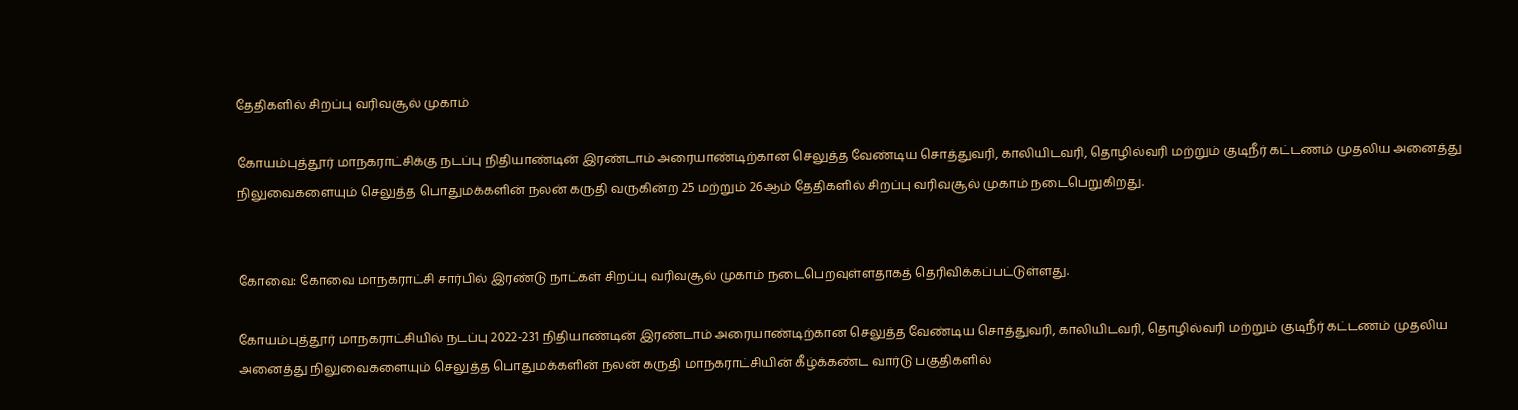தேதிகளில் சிறப்பு வரிவசூல் முகாம்

கோயம்புத்தூர் மாநகராட்சிக்கு நடப்பு நிதியாண்டின்‌ இரண்டாம்‌ அரையாண்டிற்கான செலுத்த வேண்டிய சொத்துவரி, காலியிடவரி, தொழில்வரி மற்றும்‌ குடிநீர் கட்டணம்‌ முதலிய அனைத்து நிலுவைகளையும்‌ செலுத்த பொதுமக்களின்‌ நலன் கருதி வருகின்ற 25 மற்றும் 26ஆம் தேதிகளில் சிறப்பு வரிவசூல் முகாம் நடைபெறுகிறது.


கோவை: கோவை மாநகராட்சி சார்பில் இரண்டு நாட்கள் சிறப்பு வரிவசூல் முகாம் நடைபெறவுள்ளதாகத் தெரிவிக்கப்பட்டுள்ளது.

கோயம்புத்தூர் மாநகராட்சியில்‌ நடப்பு 2022-231 நிதியாண்டின் இரண்டாம்‌ அரையாண்டிற்கான செலுத்த வேண்டிய சொத்துவரி, காலியிடவரி, தொழில்வரி மற்றும்‌ குடிநீர் கட்டணம்‌ முதலிய அனைத்து நிலுவைகளையும்‌ செலுத்த பொதுமக்களின்‌ நலன் கருதி மாநகராட்சியின்‌ கீழ்க்கண்ட வார்டு பகுதிகளில்‌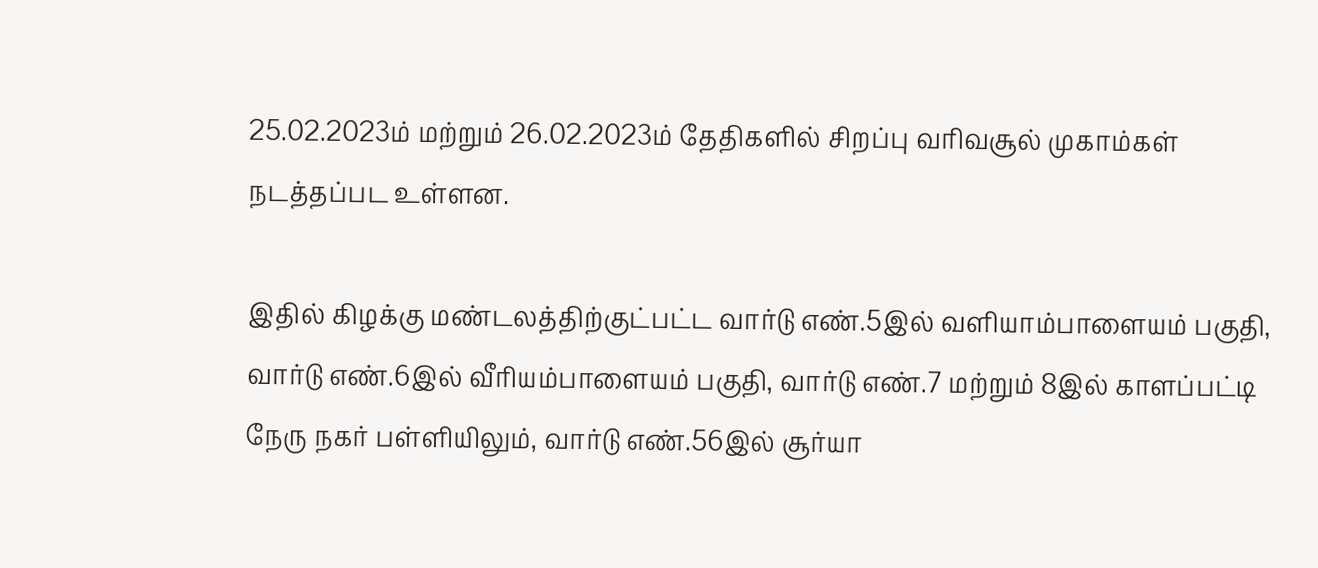25.02.2023ம்‌ மற்றும்‌ 26.02.2023ம்‌ தேதிகளில்‌ சிறப்பு வரிவசூல்‌ முகாம்கள்‌ நடத்தப்பட உள்ளன.

இதில்‌ கிழக்கு மண்டலத்திற்குட்பட்ட வார்டு எண்‌.5இல்‌ வளியாம்பாளையம்‌ பகுதி, வார்டு எண்‌.6இல்‌ வீரியம்பாளையம்‌ பகுதி, வார்டு எண்‌.7 மற்றும்‌ 8இல்‌ காளப்பட்டி நேரு நகர்‌ பள்ளியிலும்‌, வார்டு எண்‌.56இல்‌ சூர்யா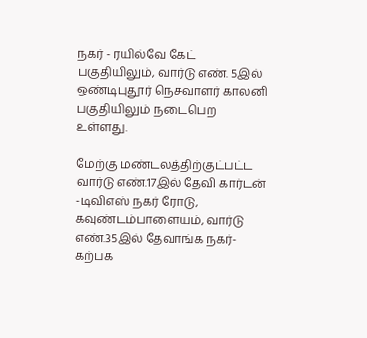நகர் - ரயில்வே கேட்‌ பகுதியிலும்‌, வார்டு எண்‌. 5இல்‌ ஒண்டிபுதூர் நெசவாளர்‌ காலனி பகுதியிலும்‌ நடைபெற உள்ளது.

மேற்கு மண்டலத்திற்குட்பட்ட வார்டு எண்‌.17இல்‌ தேவி கார்டன்‌ -டிவிஎஸ்‌ நகர் ரோடு, கவுண்டம்பாளையம்‌, வார்டு எண்‌.35இல்‌ தேவாங்க நகர்-கற்பக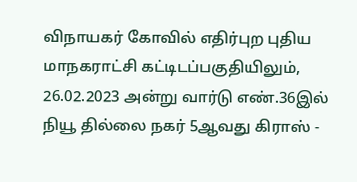விநாயகர் கோவில்‌ எதிர்புற புதிய மாநகராட்சி கட்டிடப்பகுதியிலும்‌, 26.02.2023 அன்று வார்டு எண்‌.36இல்‌ நியூ தில்லை நகர்‌ 5ஆவது கிராஸ்‌ -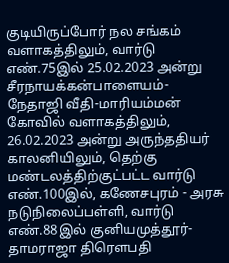குடியிருப்போர் நல சங்கம்‌ வளாகத்திலும்‌, வார்டு எண்‌.75இல்‌ 25.02.2023 அன்று சீரநாயக்கன்பாளையம்‌- நேதாஜி வீதி-மாரியம்மன்‌ கோவில்‌ வளாகத்திலும்‌, 26.02.2023 அன்று அருந்ததியர்‌ காலனியிலும்‌, தெற்கு மண்டலத்திற்குட்பட்ட வார்டு எண்‌.100இல், கணேசபுரம்‌ - அரசு நடுநிலைப்பள்ளி, வார்டு எண்‌.88இல்‌ குனியமுத்தூர்-தாமராஜா திரெளபதி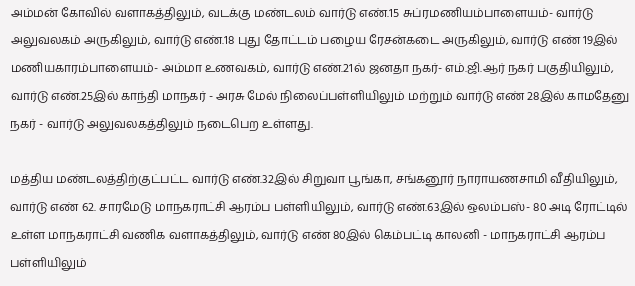அம்மன்‌ கோவில்‌ வளாகத்திலும்‌, வடக்கு மண்டலம்‌ வார்டு எண்‌.15 சுப்ரமணியம்பாளையம்‌- வார்டு அலுவலகம்‌ அருகிலும்‌, வார்டு எண்‌.18 புது தோட்டம்‌ பழைய ரேசன்கடை அருகிலும்‌, வார்டு எண்‌ 19இல்‌ மணியகாரம்பாளையம்‌- அம்மா உணவகம்‌, வார்டு எண்‌.21ல்‌ ஜனதா நகர்- எம்‌.ஜி.ஆர்‌ நகர்‌ பகுதியிலும்‌, வார்டு எண்‌.25இல்‌ காந்தி மாநகர்‌ - அரசு மேல்‌ நிலைப்பள்ளியிலும்‌ மற்றும்‌ வார்டு எண்‌ 28இல்‌ காமதேனு நகர் - வார்டு அலுவலகத்திலும்‌ நடைபெற உள்ளது.

மத்திய மண்டலத்திற்குட்பட்ட வார்டு எண்‌.32இல்‌ சிறுவா பூங்கா, சங்கனூர்‌ நாராயணசாமி வீதியிலும்‌, வார்டு எண்‌ 62. சாரமேடு மாநகராட்சி ஆரம்ப பள்ளியிலும்‌, வார்டு எண்‌.63இல்‌ ஒலம்பஸ்‌- 80 அடி ரோட்டில்‌ உள்ள மாநகராட்சி வணிக வளாகத்திலும்‌, வார்டு எண்‌ 80இல்‌ கெம்பட்டி காலனி - மாநகராட்சி ஆரம்ப பள்ளியிலும்‌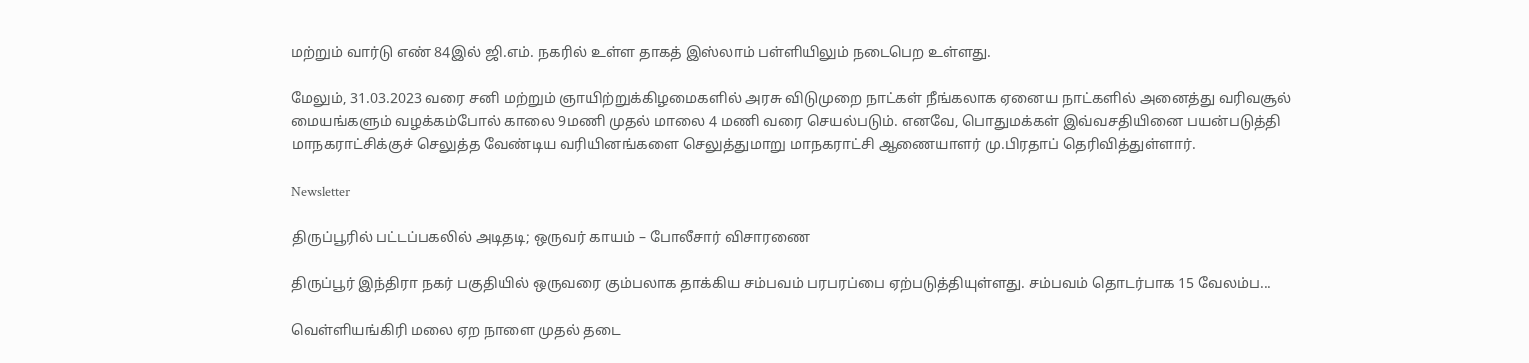மற்றும்‌ வார்டு எண்‌ 84இல்‌ ஜி.எம்‌. நகரில்‌ உள்ள தாகத்‌ இஸ்லாம்‌ பள்ளியிலும்‌ நடைபெற உள்ளது.

மேலும்‌, 31.03.2023 வரை சனி மற்றும்‌ ஞாயிற்றுக்கிழமைகளில்‌ அரசு விடுமுறை நாட்கள்‌ நீங்கலாக ஏனைய நாட்களில்‌ அனைத்து வரிவசூல்‌ மையங்களும்‌ வழக்கம்போல்‌ காலை 9மணி முதல்‌ மாலை 4 மணி வரை செயல்படும்‌. எனவே, பொதுமக்கள்‌ இவ்வசதியினை பயன்படுத்தி மாநகராட்சிக்குச் செலுத்த வேண்டிய வரியினங்களை செலுத்துமாறு மாநகராட்சி ஆணையாளர்‌ மு.பிரதாப் தெரிவித்துள்ளார்.

Newsletter

திருப்பூரில் பட்டப்பகலில் அடிதடி; ஒருவர் காயம் – போலீசார் விசாரணை

திருப்பூர் இந்திரா நகர் பகுதியில் ஒருவரை கும்பலாக தாக்கிய சம்பவம் பரபரப்பை ஏற்படுத்தியுள்ளது. சம்பவம் தொடர்பாக 15 வேலம்ப...

வெள்ளியங்கிரி மலை ஏற நாளை முதல் தடை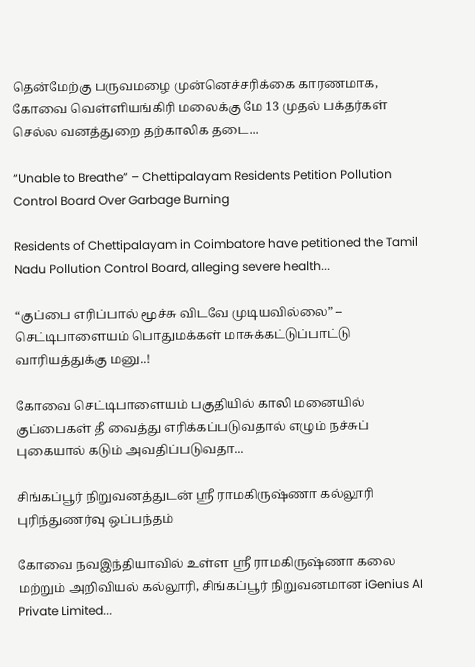தென்மேற்கு பருவமழை முன்னெச்சரிக்கை காரணமாக, கோவை வெள்ளியங்கிரி மலைக்கு மே 13 முதல் பக்தர்கள் செல்ல வனத்துறை தற்காலிக தடை...

“Unable to Breathe” – Chettipalayam Residents Petition Pollution Control Board Over Garbage Burning

Residents of Chettipalayam in Coimbatore have petitioned the Tamil Nadu Pollution Control Board, alleging severe health...

“குப்பை எரிப்பால் மூச்சு விடவே முடியவில்லை” – செட்டிபாளையம் பொதுமக்கள் மாசுக்கட்டுப்பாட்டு வாரியத்துக்கு மனு..!

கோவை செட்டிபாளையம் பகுதியில் காலி மனையில் குப்பைகள் தீ வைத்து எரிக்கப்படுவதால் எழும் நச்சுப் புகையால் கடும் அவதிப்படுவதா...

சிங்கப்பூர் நிறுவனத்துடன் ஸ்ரீ ராமகிருஷ்ணா கல்லூரி புரிந்துணர்வு ஒப்பந்தம்

கோவை நவஇந்தியாவில் உள்ள ஸ்ரீ ராமகிருஷ்ணா கலை மற்றும் அறிவியல் கல்லூரி, சிங்கப்பூர் நிறுவனமான iGenius AI Private Limited...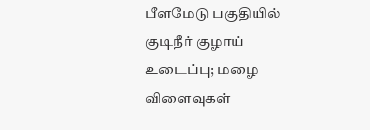பீளமேடு பகுதியில் குடிநீர் குழாய் உடைப்பு; மழை விளைவுகள்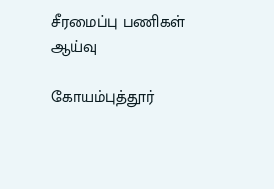சீரமைப்பு பணிகள் ஆய்வு

கோயம்புத்தூர்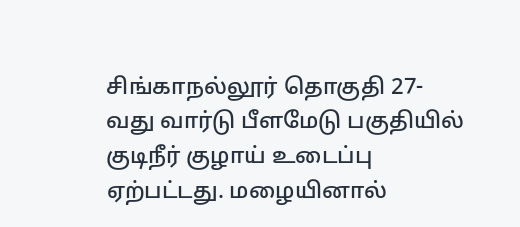சிங்காநல்லூர் தொகுதி 27-வது வார்டு பீளமேடு பகுதியில் குடிநீர் குழாய் உடைப்பு ஏற்பட்டது. மழையினால்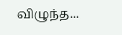விழுந்த...